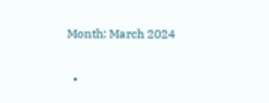Month: March 2024

  •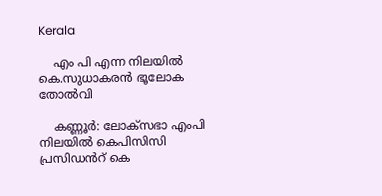Kerala

    എം പി എന്ന നിലയില്‍ കെ.സുധാകരൻ ഭൂലോക തോൽവി

    കണ്ണൂർ: ലോക്സഭാ എംപി നിലയില്‍ കെപിസിസി പ്രസിഡൻറ് കെ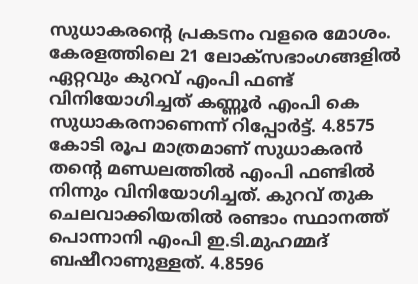സുധാകരൻ്റെ പ്രകടനം വളരെ മോശം. കേരളത്തിലെ 21 ലോക്സഭാംഗങ്ങളില്‍ ഏറ്റവും കുറവ് എംപി ഫണ്ട് വിനിയോഗിച്ചത് കണ്ണൂർ എംപി കെ സുധാകരനാണെന്ന് റിപ്പോർട്ട്. 4.8575 കോടി രൂപ മാത്രമാണ് സുധാകരൻ തൻ്റെ മണ്ഡലത്തില്‍ എംപി ഫണ്ടില്‍ നിന്നും വിനിയോഗിച്ചത്. കുറവ് തുക ചെലവാക്കിയതില്‍ രണ്ടാം സ്ഥാനത്ത് പൊന്നാനി എംപി ഇ.ടി.മുഹമ്മദ് ബഷീറാണുള്ളത്. 4.8596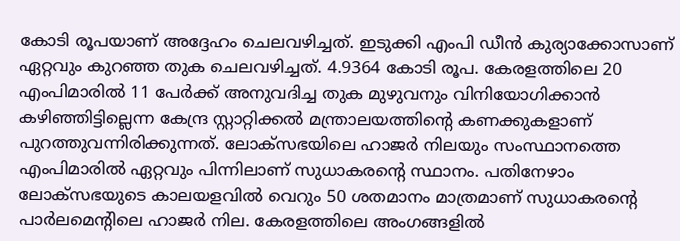കോടി രൂപയാണ് അദ്ദേഹം ചെലവഴിച്ചത്. ഇടുക്കി എംപി ഡീൻ കുര്യാക്കോസാണ് ഏറ്റവും കുറഞ്ഞ തുക ചെലവഴിച്ചത്. 4.9364 കോടി രൂപ. കേരളത്തിലെ 20 എംപിമാരില്‍ 11 പേർക്ക് അനുവദിച്ച തുക മുഴുവനും വിനിയോഗിക്കാൻ കഴിഞ്ഞിട്ടില്ലെന്ന കേന്ദ്ര സ്റ്റാറ്റിക്കല്‍ മന്ത്രാലയത്തിൻ്റെ കണക്കുകളാണ്  പുറത്തുവന്നിരിക്കുന്നത്. ലോക്സഭയിലെ ഹാജർ നിലയും സംസ്ഥാനത്തെ എംപിമാരില്‍ ഏറ്റവും പിന്നിലാണ് സുധാകരൻ്റെ സ്ഥാനം. പതിനേഴാം ലോക്സഭയുടെ കാലയളവില്‍ വെറും 50 ശതമാനം മാത്രമാണ് സുധാകരൻ്റെ പാർലമെൻ്റിലെ ഹാജർ നില. കേരളത്തിലെ അംഗങ്ങളില്‍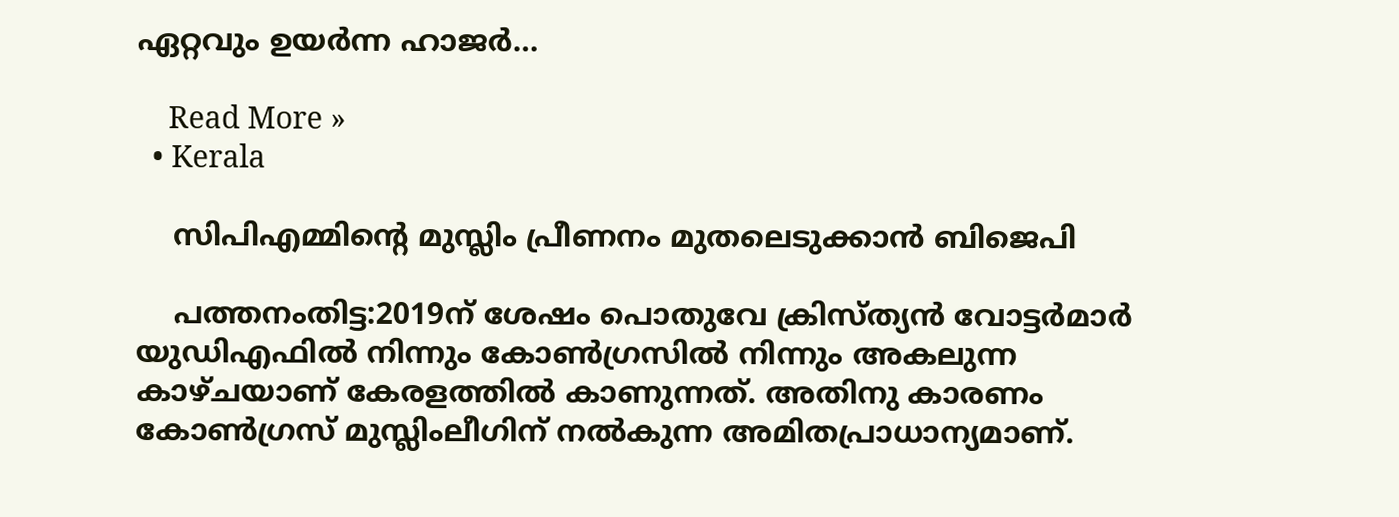ഏറ്റവും ഉയർന്ന ഹാജർ…

    Read More »
  • Kerala

    സിപിഎമ്മിന്റെ മുസ്ലിം പ്രീണനം മുതലെടുക്കാൻ ബിജെപി

    പത്തനംതിട്ട:2019ന് ശേഷം പൊതുവേ ക്രിസ്ത്യന്‍ വോട്ടര്‍മാര്‍ യുഡിഎഫില്‍ നിന്നും കോണ്‍ഗ്രസില്‍ നിന്നും അകലുന്ന കാഴ്ചയാണ് കേരളത്തിൽ കാണുന്നത്. അതിനു കാരണം കോണ്‍ഗ്രസ് മുസ്ലിംലീഗിന് നല്‍കുന്ന അമിതപ്രാധാന്യമാണ്.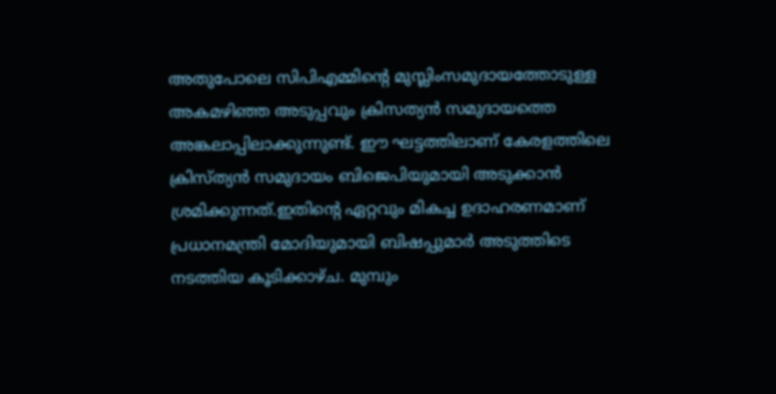അതുപോലെ സിപിഎമ്മിന്റെ മുസ്ലിംസമുദായത്തോടുള്ള അകമഴിഞ്ഞ അടുപ്പവും ക്രിസത്യന്‍ സമുദായത്തെ അങ്കലാപ്പിലാക്കുന്നുണ്ട്. ഈ ഘട്ടത്തിലാണ് കേരളത്തിലെ ക്രിസ്ത്യന്‍ സമുദായം ബിജെപിയുമായി അടുക്കാന്‍ ശ്രമിക്കുന്നത്.ഇതിന്റെ ഏറ്റവും മികച്ച ഉദാഹരണമാണ് പ്രധാനമന്ത്രി മോദിയുമായി ബിഷപ്പുമാര്‍ അടുത്തിടെ നടത്തിയ കൂടിക്കാഴ്ച. മുമ്പും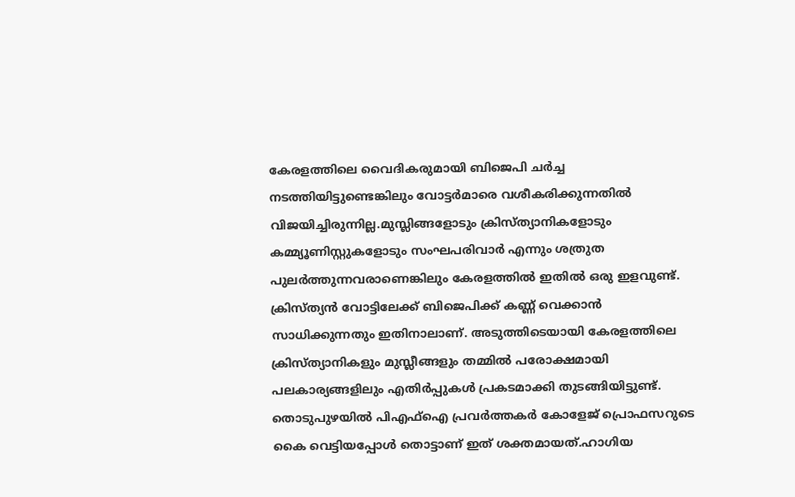കേരളത്തിലെ വൈദികരുമായി ബിജെപി ചര്‍ച്ച നടത്തിയിട്ടുണ്ടെങ്കിലും വോട്ടര്‍മാരെ വശീകരിക്കുന്നതില്‍ വിജയിച്ചിരുന്നില്ല.മുസ്ലിങ്ങളോടും ക്രിസ്ത്യാനികളോടും കമ്മ്യൂണിസ്റ്റുകളോടും സംഘപരിവാര്‍ എന്നും ശത്രുത പുലര്‍ത്തുന്നവരാണെങ്കിലും കേരളത്തില്‍ ഇതില്‍ ഒരു ഇളവുണ്ട്. ക്രിസ്ത്യന്‍ വോട്ടിലേക്ക് ബിജെപിക്ക് കണ്ണ് വെക്കാന്‍ സാധിക്കുന്നതും ഇതിനാലാണ്. അടുത്തിടെയായി കേരളത്തിലെ ക്രിസ്ത്യാനികളും മുസ്ലീങ്ങളും തമ്മില്‍ പരോക്ഷമായി പലകാര്യങ്ങളിലും എതിര്‍പ്പുകള്‍ പ്രകടമാക്കി തുടങ്ങിയിട്ടുണ്ട്. തൊടുപുഴയില്‍ പിഎഫ്‌ഐ പ്രവര്‍ത്തകര്‍ കോളേജ് പ്രൊഫസറുടെ കൈ വെട്ടിയപ്പോള്‍ തൊട്ടാണ് ഇത് ശക്തമായത്.ഹാഗിയ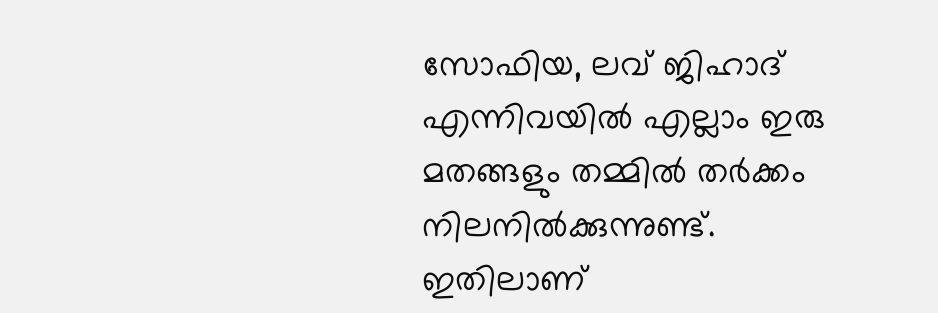സോഫിയ, ലവ് ജിഹാദ് എന്നിവയില്‍ എല്ലാം ഇരു മതങ്ങളും തമ്മില്‍ തര്‍ക്കം നിലനില്‍ക്കുന്നുണ്ട്. ഇതിലാണ്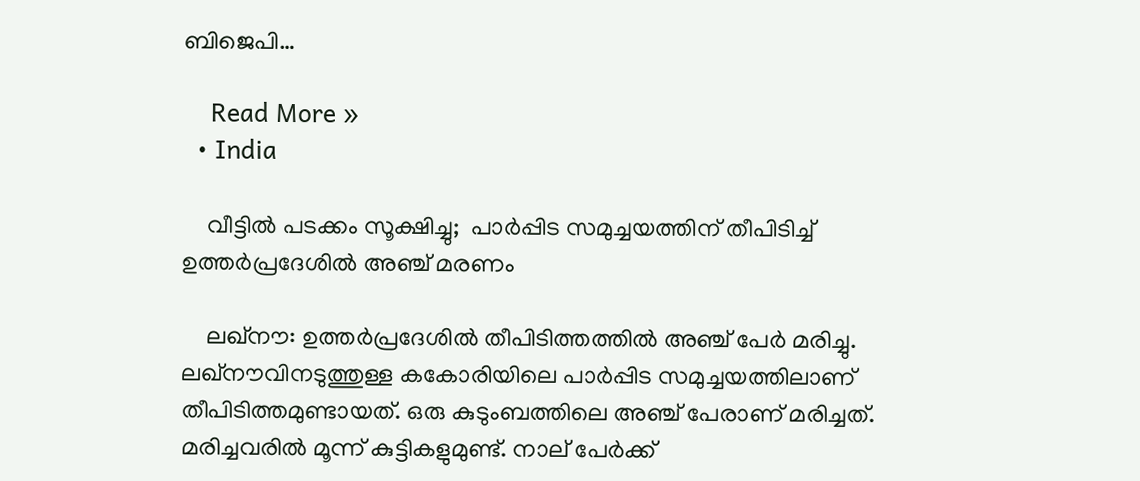ബിജെപി…

    Read More »
  • India

    വീട്ടിൽ പടക്കം സൂക്ഷിച്ചു;  പാര്‍പ്പിട സമുച്ചയത്തിന് തീപിടിച്ച് ഉത്തർപ്രദേശിൽ അഞ്ച് മരണം

    ലഖ്നൗ: ഉത്തര്‍പ്രദേശില്‍ തീപിടിത്തത്തില്‍ അഞ്ച് പേര്‍ മരിച്ചു. ലഖ്നൗവിനടുത്തുള്ള കകോരിയിലെ പാര്‍പ്പിട സമുച്ചയത്തിലാണ് തീപിടിത്തമുണ്ടായത്. ഒരു കുടുംബത്തിലെ അഞ്ച് പേരാണ് മരിച്ചത്. മരിച്ചവരില്‍ മൂന്ന് കുട്ടികളുമുണ്ട്. നാല് പേര്‍ക്ക്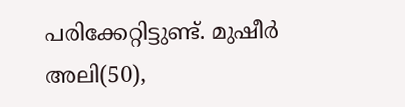പരിക്കേറ്റിട്ടുണ്ട്. മുഷീര്‍ അലി(50),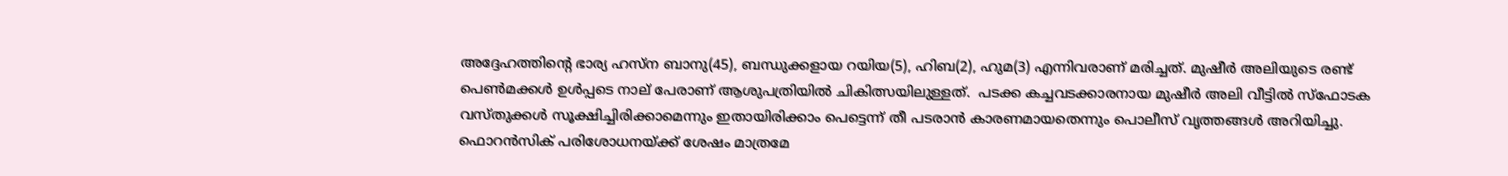അദ്ദേഹത്തിന്റെ ഭാര്യ ഹസ്ന ബാനു(45), ബന്ധുക്കളായ റയിയ(5), ഹിബ(2), ഹുമ(3) എന്നിവരാണ് മരിച്ചത്. മുഷീര്‍ അലിയുടെ രണ്ട് പെണ്‍മക്കള്‍ ഉള്‍പ്പടെ നാല് പേരാണ് ആശുപത്രിയില്‍ ചികിത്സയിലുള്ളത്.  പടക്ക കച്ചവടക്കാരനായ മുഷീര്‍ അലി വീട്ടില്‍ സ്ഫോടക വസ്തുക്കള്‍ സൂക്ഷിച്ചിരിക്കാമെന്നും ഇതായിരിക്കാം പെട്ടെന്ന് തീ പടരാന്‍ കാരണമായതെന്നും പൊലീസ് വൃത്തങ്ങള്‍ അറിയിച്ചു. ഫൊറന്‍സിക് പരിശോധനയ്ക്ക് ശേഷം മാത്രമേ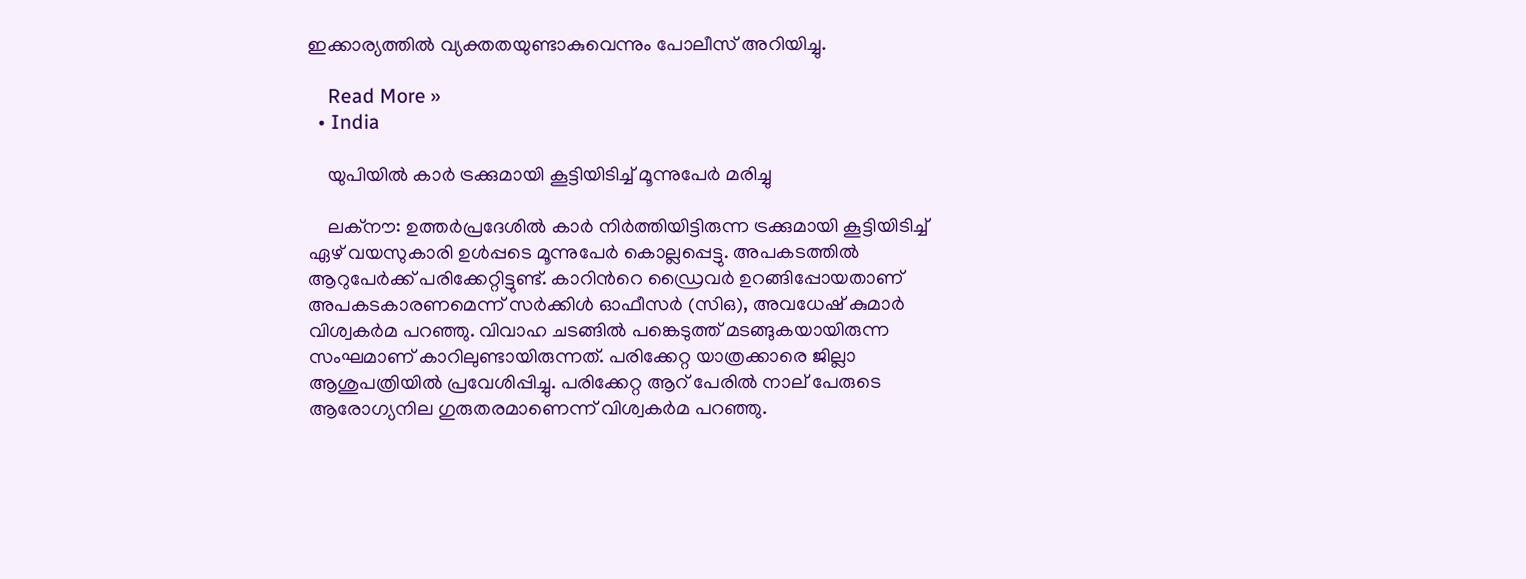ഇക്കാര്യത്തില്‍ വ്യക്തതയുണ്ടാകുവെന്നും പോലീസ് അറിയിച്ചു.

    Read More »
  • India

    യുപിയില്‍ കാര്‍ ട്രക്കുമായി കൂട്ടിയിടിച്ച്‌ മൂന്നുപേര്‍ മരിച്ചു

    ലക്നൗ: ഉത്തർപ്രദേശില്‍ കാർ നിർത്തിയിട്ടിരുന്ന ട്രക്കുമായി കൂട്ടിയിടിച്ച്‌ ഏഴ് വയസുകാരി ഉള്‍പ്പടെ മൂന്നുപേർ കൊല്ലപ്പെട്ടു. അപകടത്തില്‍ ആറുപേർക്ക് പരിക്കേറ്റിട്ടുണ്ട്. കാറിന്‍റെ ഡ്രൈവർ ഉറങ്ങിപ്പോയതാണ് അപകടകാരണമെന്ന് സർക്കിള്‍ ഓഫീസർ (സിഒ), അവധേഷ് കുമാർ വിശ്വകർമ പറഞ്ഞു. വിവാഹ ചടങ്ങില്‍ പങ്കെടുത്ത് മടങ്ങുകയായിരുന്ന സംഘമാണ് കാറിലുണ്ടായിരുന്നത്. പരിക്കേറ്റ യാത്രക്കാരെ ജില്ലാ ആശുപത്രിയില്‍ പ്രവേശിപ്പിച്ചു. പരിക്കേറ്റ ആറ് പേരില്‍ നാല് പേരുടെ ആരോഗ്യനില ഗുരുതരമാണെന്ന് വിശ്വകർമ പറഞ്ഞു.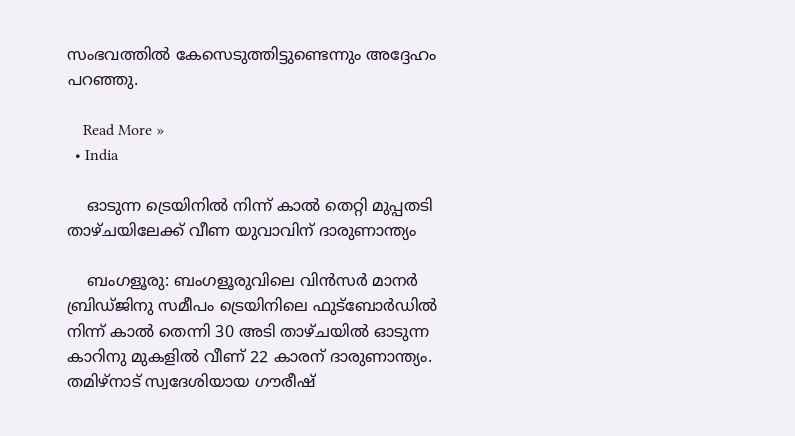സംഭവത്തില്‍ കേസെടുത്തിട്ടുണ്ടെന്നും അദ്ദേഹം പറഞ്ഞു.

    Read More »
  • India

    ഓടുന്ന ട്രെയിനില്‍ നിന്ന് കാല്‍ തെറ്റി മുപ്പതടി താഴ്ചയിലേക്ക് വീണ യുവാവിന് ദാരുണാന്ത്യം

    ബംഗളൂരു: ബംഗളൂരുവിലെ വിൻസർ മാനർ ബ്രിഡ്ജിനു സമീപം ട്രെയിനിലെ ഫുട്ബോർഡില്‍ നിന്ന് കാല്‍ തെന്നി 30 അടി താഴ്ചയില്‍ ഓടുന്ന കാറിനു മുകളില്‍ വീണ് 22 കാരന് ദാരുണാന്ത്യം. തമിഴ്നാട് സ്വദേശിയായ ഗൗരീഷ്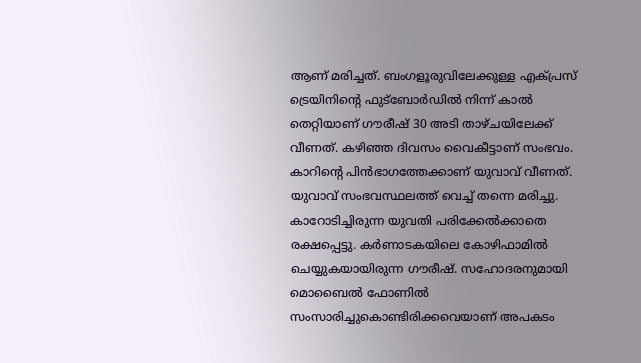ആണ് മരിച്ചത്. ബംഗളൂരുവിലേക്കുള്ള എക്പ്രസ് ട്രെയിനിന്റെ ഫുട്ബോർഡില്‍ നിന്ന് കാല്‍ തെറ്റിയാണ് ഗൗരീഷ് 30 അടി താഴ്ചയിലേക്ക് വീണത്. കഴിഞ്ഞ ദിവസം വൈകീട്ടാണ് സംഭവം.  കാറിന്റെ പിൻഭാഗത്തേക്കാണ് യുവാവ് വീണത്. യുവാവ് സംഭവസ്ഥലത്ത് വെച്ച്‌ തന്നെ മരിച്ചു. കാറോടിച്ചിരുന്ന യുവതി പരിക്കേല്‍ക്കാതെ രക്ഷപ്പെട്ടു. കർണാടകയിലെ കോഴിഫാമില്‍ ചെയ്യുകയായിരുന്ന ഗൗരീഷ്. സഹോദരനുമായി മൊബൈല്‍ ഫോണില്‍ സംസാരിച്ചുകൊണ്ടിരിക്കവെയാണ് അപകടം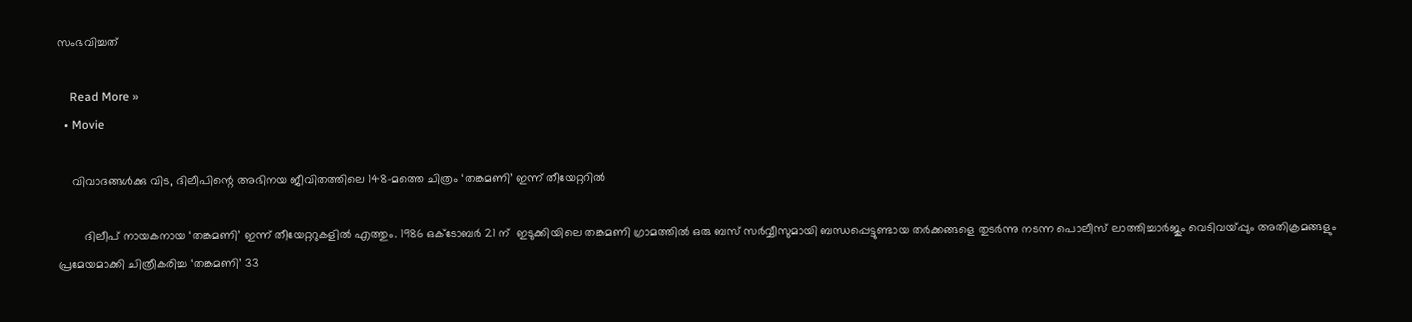സംഭവിച്ചത്

    Read More »
  • Movie

    വിവാദങ്ങൾക്കു വിട, ദിലീപിന്റെ അഭിനയ ജീവിതത്തിലെ 148-മത്തെ ചിത്രം ‘തങ്കമണി’ ഇന്ന് തീയേറ്ററിൽ

        ദിലീപ് നായകനായ ‘തങ്കമണി’ ഇന്ന് തീയേറ്ററുകളിൽ എത്തും. 1986 ഒക്ടോബര്‍ 21 ന്  ഇടുക്കിയിലെ തങ്കമണി ഗ്രാമത്തില്‍ ഒരു ബസ് സര്‍വ്വീസുമായി ബന്ധപ്പെട്ടുണ്ടായ തര്‍ക്കങ്ങളെ തുടര്‍ന്നു നടന്ന പൊലീസ് ലാത്തിച്ചാര്‍ജും വെടിവയ്പ്പും അതിക്രമങ്ങളും പ്രമേയമാക്കി ചിത്രീകരിച്ച ‘തങ്കമണി’ 33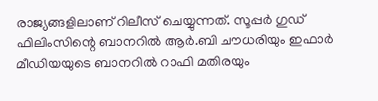രാജ്യങ്ങളിലാണ് റിലീസ് ചെയ്യുന്നത്. സൂപ്പർ ഗുഡ് ഫിലിംസിന്റെ ബാനറിൽ ആർ.ബി ചൗധരിയും ഇഫാർ മീഡിയയുടെ ബാനറിൽ റാഫി മതിരയും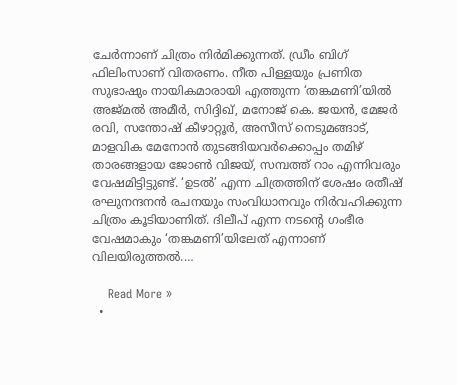ചേർന്നാണ് ചിത്രം നിർമിക്കുന്നത്. ഡ്രീം ബിഗ് ഫിലിംസാണ് വിതരണം. നീത പിള്ളയും പ്രണിത സുഭാഷും നായികമാരായി എത്തുന്ന ‘തങ്കമണി’യിൽ അജ്മൽ അമീർ, സിദ്ദിഖ്, മനോജ് കെ. ജയൻ, മേജർ രവി, സന്തോഷ് കീഴാറ്റൂർ, അസീസ് നെടുമങ്ങാട്, മാളവിക മേനോൻ തുടങ്ങിയവർക്കൊപ്പം തമിഴ് താരങ്ങളായ ജോൺ വിജയ്, സമ്പത്ത് റാം എന്നിവരും വേഷമിട്ടിട്ടുണ്ട്. ‘ഉടല്‍’ എന്ന ചിത്രത്തിന് ശേഷം രതീഷ് രഘുനന്ദനന്‍ രചനയും സംവിധാനവും നിര്‍വഹിക്കുന്ന ചിത്രം കൂടിയാണിത്. ദിലീപ് എന്ന നടന്റെ ഗംഭീര വേഷമാകും ‘തങ്കമണി’യിലേത് എന്നാണ് വിലയിരുത്തല്‍.…

    Read More »
  •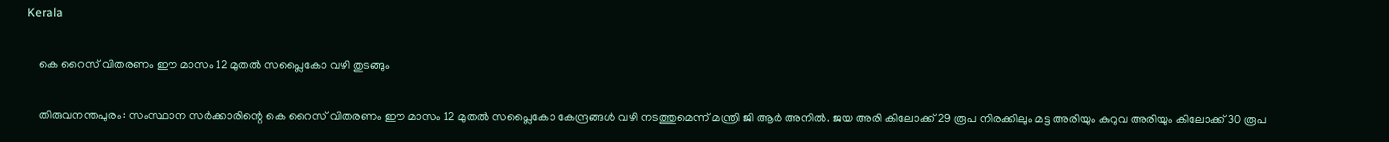Kerala

    കെ റൈസ് വിതരണം ഈ മാസം 12 മുതല്‍ സപ്ലൈകോ വഴി തുടങ്ങും

    തിരുവനന്തപുരം: സംസ്ഥാന സര്‍ക്കാരിന്റെ കെ റൈസ് വിതരണം ഈ മാസം 12 മുതല്‍ സപ്ലൈകോ കേന്ദ്രങ്ങള്‍ വഴി നടത്തുമെന്ന് മന്ത്രി ജി ആര്‍ അനില്‍. ജയ അരി കിലോക്ക് 29 രൂപ നിരക്കിലും മട്ട അരിയും കുറുവ അരിയും കിലോക്ക് 30 രൂപ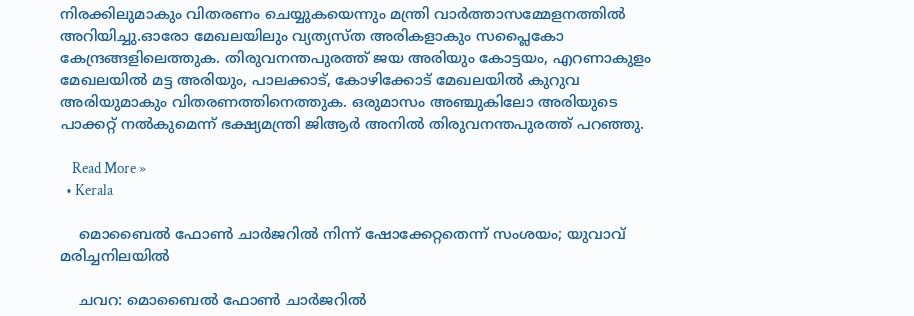നിരക്കിലുമാകും വിതരണം ചെയ്യുകയെന്നും മന്ത്രി വാര്‍ത്താസമ്മേളനത്തില്‍ അറിയിച്ചു.ഓരോ മേഖലയിലും വ്യത്യസ്ത അരികളാകും സപ്ലൈകോ കേന്ദ്രങ്ങളിലെത്തുക. തിരുവനന്തപുരത്ത് ജയ അരിയും കോട്ടയം, എറണാകുളം മേഖലയില്‍ മട്ട അരിയും, പാലക്കാട്, കോഴിക്കോട് മേഖലയില്‍ കുറുവ അരിയുമാകും വിതരണത്തിനെത്തുക. ഒരുമാസം അഞ്ചുകിലോ അരിയുടെ പാക്കറ്റ് നല്‍കുമെന്ന് ഭക്ഷ്യമന്ത്രി ജിആര്‍ അനില്‍ തിരുവനന്തപുരത്ത് പറഞ്ഞു.

    Read More »
  • Kerala

    മൊബൈല്‍ ഫോണ്‍ ചാര്‍ജറില്‍ നിന്ന് ഷോക്കേറ്റതെന്ന് സംശയം; യുവാവ് മരിച്ചനിലയിൽ

    ചവറ: മൊബൈല്‍ ഫോണ്‍ ചാർജറില്‍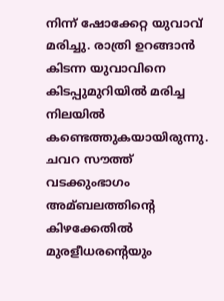നിന്ന് ഷോക്കേറ്റ യുവാവ് മരിച്ചു. രാത്രി ഉറങ്ങാൻ കിടന്ന യുവാവിനെ കിടപ്പുമുറിയില്‍ മരിച്ച നിലയില്‍ കണ്ടെത്തുകയായിരുന്നു. ചവറ സൗത്ത് വടക്കുംഭാഗം അമ്ബലത്തിന്റെ കിഴക്കേതില്‍ മുരളീധരന്റെയും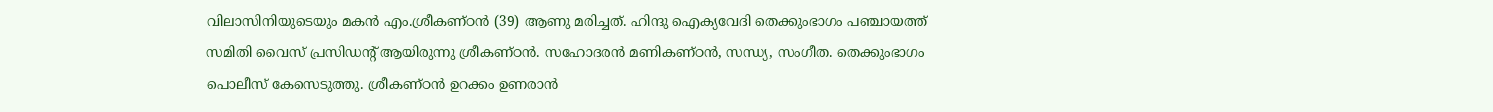വിലാസിനിയുടെയും മകൻ എം.ശ്രീകണ്ഠൻ (39) ആണു മരിച്ചത്. ഹിന്ദു ഐക്യവേദി തെക്കുംഭാഗം പഞ്ചായത്ത് സമിതി വൈസ് പ്രസിഡന്റ് ആയിരുന്നു ശ്രീകണ്ഠൻ. സഹോദരൻ മണികണ്ഠൻ, സന്ധ്യ, സംഗീത. തെക്കുംഭാഗം പൊലീസ് കേസെടുത്തു. ശ്രീകണ്ഠൻ ഉറക്കം ഉണരാൻ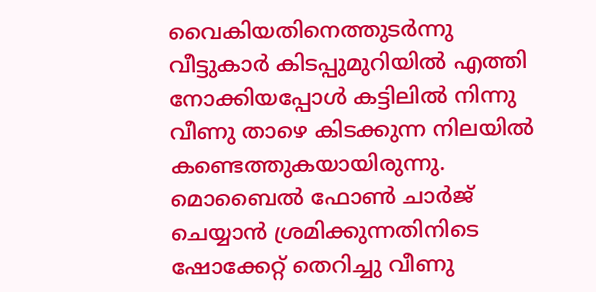വൈകിയതിനെത്തുടർന്നു വീട്ടുകാർ കിടപ്പുമുറിയില്‍ എത്തി നോക്കിയപ്പോള്‍ കട്ടിലില്‍ നിന്നു വീണു താഴെ കിടക്കുന്ന നിലയില്‍ കണ്ടെത്തുകയായിരുന്നു. മൊബൈല്‍ ഫോണ്‍ ചാർജ് ചെയ്യാൻ ശ്രമിക്കുന്നതിനിടെ ഷോക്കേറ്റ് തെറിച്ചു വീണു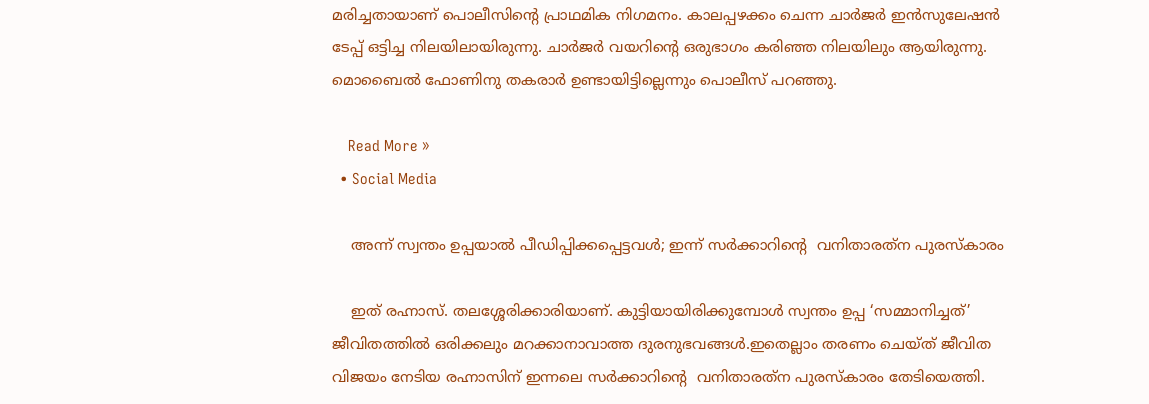മരിച്ചതായാണ് പൊലീസിന്റെ പ്രാഥമിക നിഗമനം. കാലപ്പഴക്കം ചെന്ന ചാർജർ ഇൻസുലേഷൻ ടേപ്പ് ഒട്ടിച്ച നിലയിലായിരുന്നു. ചാർജർ വയറിന്റെ ഒരുഭാഗം കരിഞ്ഞ നിലയിലും ആയിരുന്നു. മൊബൈല്‍ ഫോണിനു തകരാർ ഉണ്ടായിട്ടില്ലെന്നും പൊലീസ് പറഞ്ഞു.

    Read More »
  • Social Media

    അന്ന് സ്വന്തം ഉപ്പയാൽ പീഡിപ്പിക്കപ്പെട്ടവൾ; ഇന്ന് സർക്കാറിന്റെ  വനിതാരത്‌ന പുരസ്‌കാരം

    ഇത് രഹ്നാസ്. തലശ്ശേരിക്കാരിയാണ്. കുട്ടിയായിരിക്കുമ്പോൾ സ്വന്തം ഉപ്പ ‘സമ്മാനിച്ചത്’ ജീവിതത്തില്‍ ഒരിക്കലും മറക്കാനാവാത്ത ദുരനുഭവങ്ങൾ.ഇതെല്ലാം തരണം ചെയ്ത് ജീവിത വിജയം നേടിയ രഹ്നാസിന് ഇന്നലെ സർക്കാറിന്റെ  വനിതാരത്‌ന പുരസ്‌കാരം തേടിയെത്തി.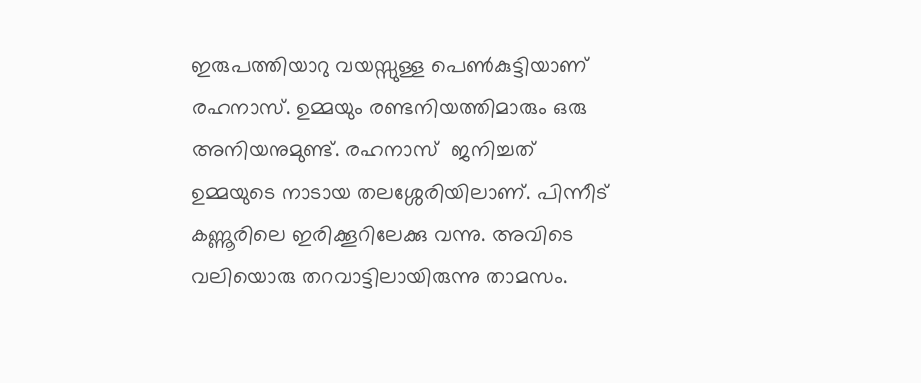ഇരുപത്തിയാറു വയസ്സുള്ള പെൺകുട്ടിയാണ് രഹനാസ്. ഉമ്മയും രണ്ടനിയത്തിമാരും ഒരു അനിയനുമുണ്ട്. രഹനാസ്  ജനിച്ചത് ഉമ്മയുടെ നാടായ തലശ്ശേരിയിലാണ്. പിന്നീട് കണ്ണൂരിലെ ഇരിക്കൂറിലേക്കു വന്നു. അവിടെ വലിയൊരു തറവാട്ടിലായിരുന്നു താമസം.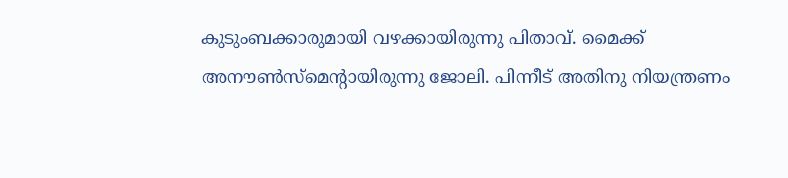കുടുംബക്കാരുമായി വഴക്കായിരുന്നു പിതാവ്. മൈക്ക് അനൗൺസ്മെന്റായിരുന്നു ജോലി. പിന്നീട് അതിനു നിയന്ത്രണം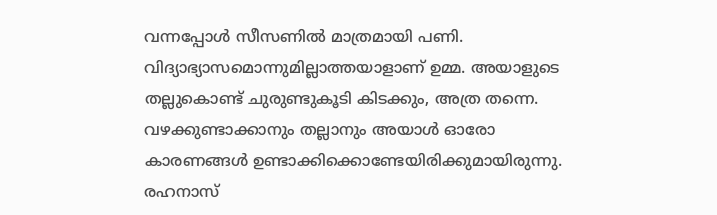വന്നപ്പോൾ സീസണിൽ മാത്രമായി പണി. വിദ്യാഭ്യാസമൊന്നുമില്ലാത്തയാളാണ് ഉമ്മ. അയാളുടെ തല്ലുകൊണ്ട് ചുരുണ്ടുകൂടി കിടക്കും, അത്ര തന്നെ. വഴക്കുണ്ടാക്കാനും തല്ലാനും അയാൾ ഓരോ കാരണങ്ങൾ ഉണ്ടാക്കിക്കൊണ്ടേയിരിക്കുമായിരുന്നു. രഹനാസ്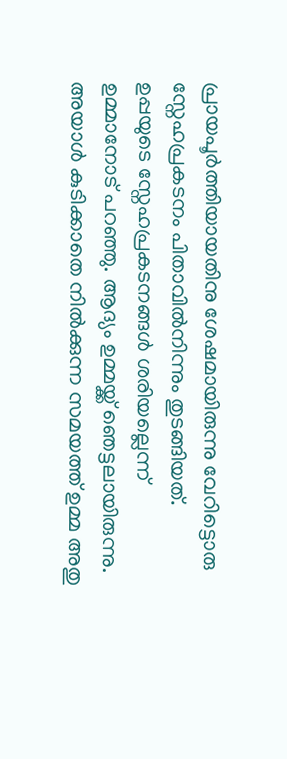പ്രായപൂർത്തിയായതിനു ശേഷമായിരുന്നു വേറിട്ടൊരു സ്നേഹപ്രകടനം പിതാവിൽനിന്നും തുടങ്ങിയത്. ഉപ്പയുടെ സ്നേഹപ്രകടനങ്ങൾ ശരിയല്ലെന്ന്  ഉമ്മാനോട് പറഞ്ഞു. ആദ്യം ഉമ്മയ്ക്ക് ഞെട്ടലായിരുന്നു. അയാൾ കുടിക്കാതെ നിൽക്കുന്ന സമയത്ത് ഉമ്മ അതു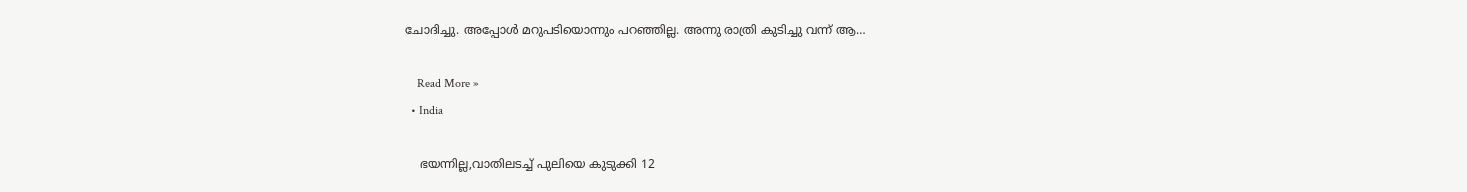ചോദിച്ചു. അപ്പോൾ മറുപടിയൊന്നും പറഞ്ഞില്ല. അന്നു രാത്രി കുടിച്ചു വന്ന് ആ…

    Read More »
  • India

    ഭയന്നില്ല,വാതിലടച്ച്‌ പുലിയെ കുടുക്കി 12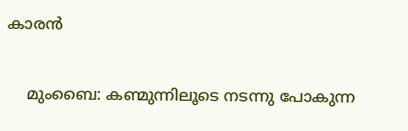കാരന്‍

    മുംബൈ: കണ്മുന്നിലൂടെ നടന്നു പോകുന്ന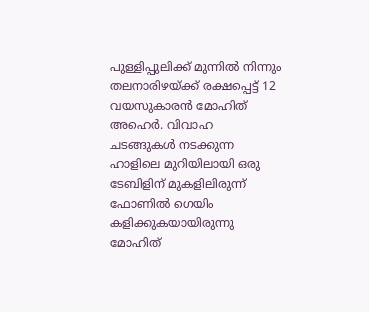പുള്ളിപ്പുലിക്ക് മുന്നില്‍ നിന്നും തലനാരിഴയ്ക്ക് രക്ഷപ്പെട്ട് 12 വയസുകാരന്‍ മോഹിത് അഹെര്‍. വിവാഹ ചടങ്ങുകള്‍ നടക്കുന്ന ഹാളിലെ മുറിയിലായി ഒരു ടേബിളിന് മുകളിലിരുന്ന് ഫോണില്‍ ഗെയിം കളിക്കുകയായിരുന്നു മോഹിത്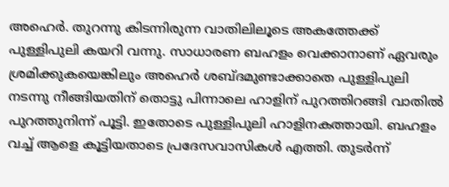അഹെര്‍. തുറന്നു കിടന്നിരുന്ന വാതിലിലൂടെ അകത്തേക്ക് പുള്ളിപുലി കയറി വന്നു. സാധാരണ ബഹളം വെക്കാനാണ് ഏവരും ശ്രമിക്കുകയെങ്കിലും അഹെര്‍ ശബ്ദമുണ്ടാക്കാതെ പുള്ളിപുലി നടന്നു നീങ്ങിയതിന് തൊട്ടു പിന്നാലെ ഹാളിന് പുറത്തിറങ്ങി വാതില്‍ പുറത്തുനിന്ന് പൂട്ടി. ഇതോടെ പുള്ളിപുലി ഹാളിനകത്തായി. ബഹളം വച്ച്‌ ആളെ കൂട്ടിയതാടെ പ്രദേസവാസികള്‍ എത്തി. തുടര്‍ന്ന്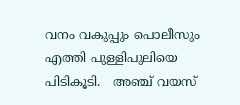വനം വകുപ്പും പൊലീസും എത്തി പുള്ളിപുലിയെ പിടികൂടി.   അഞ്ച് വയസ്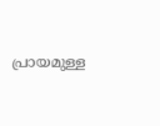പ്രായമുള്ള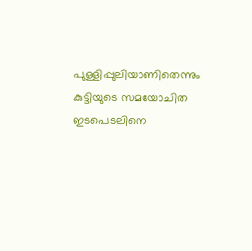പുള്ളിപ്പുലിയാണിതെന്നും കുട്ടിയുടെ സമയോചിത ഇടപെടലിനെ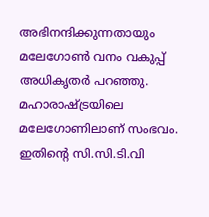അഭിനന്ദിക്കുന്നതായും മലേഗോണ്‍ വനം വകുപ്പ് അധികൃതര്‍ പറഞ്ഞു.   മഹാരാഷ്ട്രയിലെ മലേഗോണിലാണ് സംഭവം. ഇതിന്റെ സി.സി.ടി.വി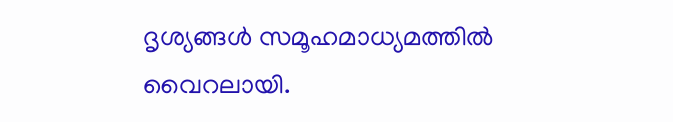ദൃശ്യങ്ങള്‍ സമൂഹമാധ്യമത്തില്‍ വൈറലായി.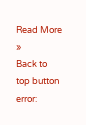Read More »
Back to top button
error: